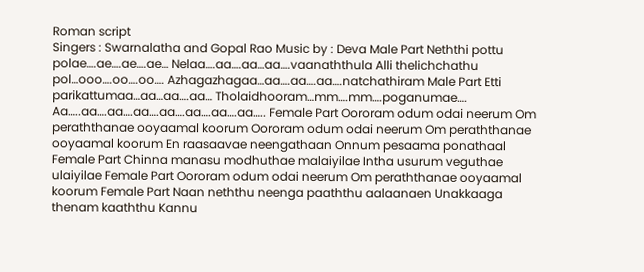Roman script
Singers : Swarnalatha and Gopal Rao Music by : Deva Male Part Neththi pottu polae….ae….ae….ae… Nelaa….aa….aa…aa….vaanaththula Alli thelichchathu pol…ooo….oo….oo…. Azhagazhagaa…aa….aa….aa….natchathiram Male Part Etti parikattumaa…aa…aa….aa… Tholaidhooram…mm….mm….poganumae…. Aa…..aa….aa….aa….aa….aa….aa….aa….. Female Part Oororam odum odai neerum Om peraththanae ooyaamal koorum Oororam odum odai neerum Om peraththanae ooyaamal koorum En raasaavae neengathaan Onnum pesaama ponathaal Female Part Chinna manasu modhuthae malaiyilae Intha usurum veguthae ulaiyilae Female Part Oororam odum odai neerum Om peraththanae ooyaamal koorum Female Part Naan neththu neenga paaththu aalaanaen Unakkaaga thenam kaaththu Kannu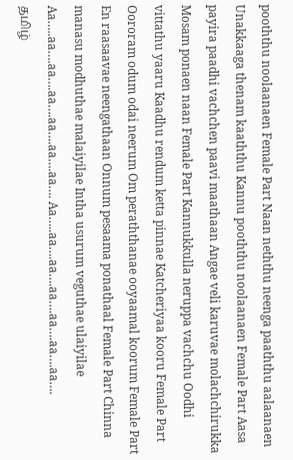pooththu noolaanaen Female Part Naan neththu neenga paaththu aalaanaen Unakkaaga thenam kaaththu Kannu pooththu noolaanaen Female Part Aasa payira paadhi vachchen paavi maathaan Angae veli karuvae molachchirukka Mosam ponaen naan Female Part Kannukkulla neruppa vachchu Oodhi vittathu yaaru Kaadhu rendum ketta pinnae Katcheriyaa kooru Female Part Oororam odum odai neerum Om peraththanae ooyaamal koorum Female Part En raasaavae neengathaan Onnum pesaama ponathaal Female Part Chinna manasu modhuthae malaiyilae Intha usurum veguthae ulaiyilae Aa…..aa….aa….aa….aa….aa….aa…. Aa…..aa….aa….aa….aa….aa….aa….
தமிழ்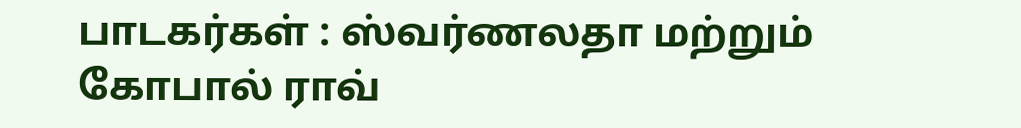பாடகர்கள் : ஸ்வர்ணலதா மற்றும் கோபால் ராவ்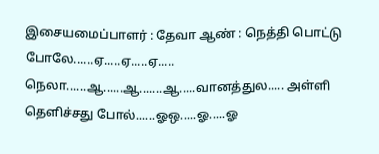இசையமைப்பாளர் : தேவா ஆண் : நெத்தி பொட்டு போலே......ஏ.....ஏ.....ஏ..... நெலா......ஆ......ஆ.......ஆ.....வானத்துல..... அள்ளி தெளிச்சது போல்......ஓஒ.....ஓ.....ஓ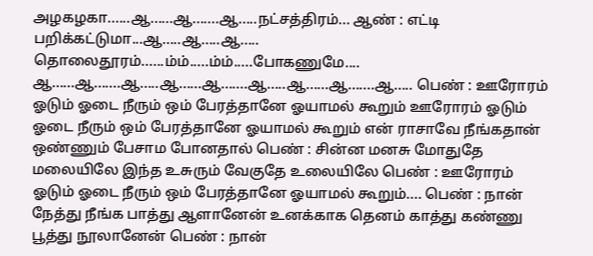அழகழகா......ஆ......ஆ.......ஆ.....நட்சத்திரம்... ஆண் : எட்டி பறிக்கட்டுமா...ஆ.....ஆ.....ஆ..... தொலைதூரம்......ம்ம்.....ம்ம்.....போகணுமே.... ஆ......ஆ.......ஆ.....ஆ......ஆ.......ஆ.....ஆ......ஆ.......ஆ..... பெண் : ஊரோரம் ஓடும் ஓடை நீரும் ஒம் பேரத்தானே ஓயாமல் கூறும் ஊரோரம் ஓடும் ஓடை நீரும் ஒம் பேரத்தானே ஓயாமல் கூறும் என் ராசாவே நீங்கதான் ஒண்ணும் பேசாம போனதால் பெண் : சின்ன மனசு மோதுதே மலையிலே இந்த உசுரும் வேகுதே உலையிலே பெண் : ஊரோரம் ஓடும் ஓடை நீரும் ஒம் பேரத்தானே ஓயாமல் கூறும்.... பெண் : நான் நேத்து நீங்க பாத்து ஆளானேன் உனக்காக தெனம் காத்து கண்ணு பூத்து நூலானேன் பெண் : நான்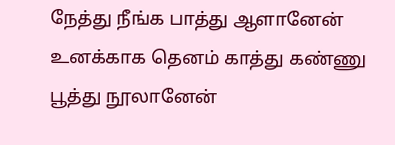நேத்து நீங்க பாத்து ஆளானேன் உனக்காக தெனம் காத்து கண்ணு பூத்து நூலானேன்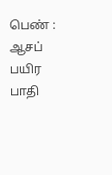பெண் : ஆசப் பயிர பாதி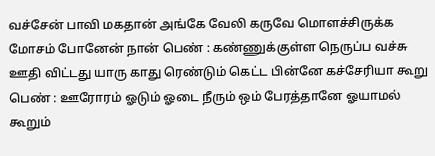வச்சேன் பாவி மகதான் அங்கே வேலி கருவே மொளச்சிருக்க மோசம் போனேன் நான் பெண் : கண்ணுக்குள்ள நெருப்ப வச்சு ஊதி விட்டது யாரு காது ரெண்டும் கெட்ட பின்னே கச்சேரியா கூறு பெண் : ஊரோரம் ஓடும் ஓடை நீரும் ஒம் பேரத்தானே ஓயாமல் கூறும்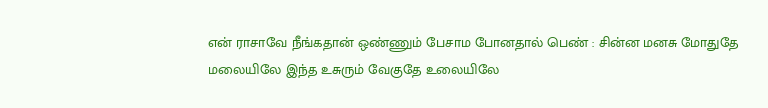என் ராசாவே நீங்கதான் ஒண்ணும் பேசாம போனதால் பெண் : சின்ன மனசு மோதுதே மலையிலே இந்த உசுரும் வேகுதே உலையிலே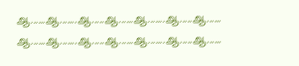ஆ......ஆ.......ஆ.....ஆ......ஆ.......ஆ.....ஆ...... ஆ......ஆ.......ஆ.....ஆ......ஆ.......ஆ.....ஆ......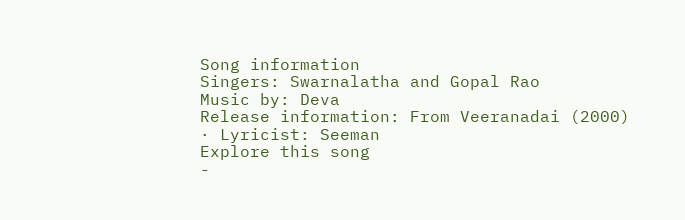Song information
Singers: Swarnalatha and Gopal Rao
Music by: Deva
Release information: From Veeranadai (2000) · Lyricist: Seeman
Explore this song
-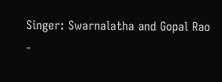Singer: Swarnalatha and Gopal Rao
-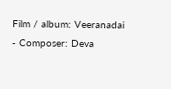Film / album: Veeranadai
- Composer: Deva